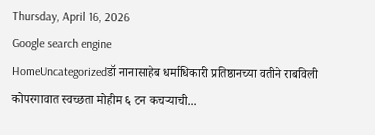Thursday, April 16, 2026
Google search engine
HomeUncategorizedडॉ नानासाहेब धर्माधिकारी प्रतिष्ठानच्या वतीने राबविली कोपरगावात स्वच्छता मोहीम ६ टन कचऱ्याची...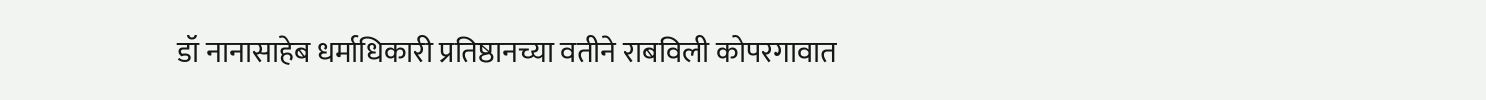डॉ नानासाहेब धर्माधिकारी प्रतिष्ठानच्या वतीने राबविली कोपरगावात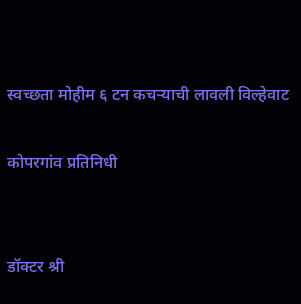स्वच्छता मोहीम ६ टन कचऱ्याची लावली विल्हेवाट

कोपरगांव प्रतिनिधी


डॉक्टर श्री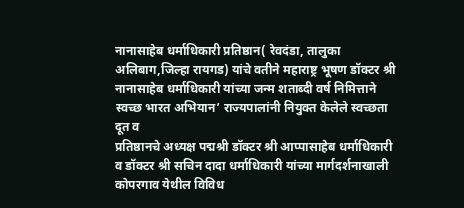नानासाहेब धर्माधिकारी प्रतिष्ठान( रेवदंडा, तालुका अलिबाग,जिल्हा रायगड) यांचे वतीने महाराष्ट्र भूषण डॉक्टर श्री नानासाहेब धर्माधिकारी यांच्या जन्म शताब्दी वर्ष निमित्ताने स्वच्छ भारत अभियान’ राज्यपालांनी नियुक्त केलेले स्वच्छता दूत व
प्रतिष्ठानचे अध्यक्ष पद्मश्री डॉक्टर श्री आप्पासाहेब धर्माधिकारी व डॉक्टर श्री सचिन दादा धर्माधिकारी यांच्या मार्गदर्शनाखाली कोपरगाव येथील विविध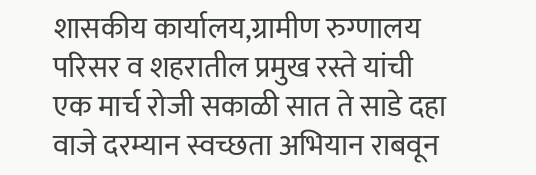शासकीय कार्यालय,ग्रामीण रुग्णालय परिसर व शहरातील प्रमुख रस्ते यांची एक मार्च रोजी सकाळी सात ते साडे दहा वाजे दरम्यान स्वच्छता अभियान राबवून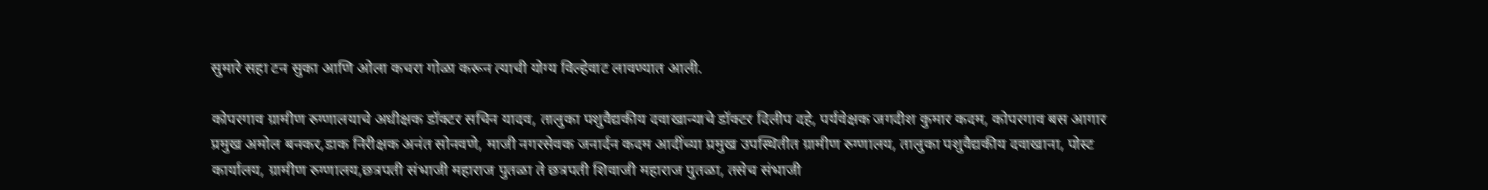सुमारे सहा टन सुका आणि ओला कचरा गोळा करून त्याची योग्य विल्हेवाट लावण्यात आली.

कोपरगाव ग्रामीण रुग्णालयाचे अधीक्षक डॉक्टर सचिन यादव, तालुका पशुवैद्यकीय दवाखान्याचे डॉक्टर दिलीप दहे, पर्यवेक्षक जगदीश कुमार कदम, कोपरगाव बस आगार प्रमुख अमोल बनकर,डाक निरीक्षक अनंत सोनवणे, माजी नगरसेवक जनार्दन कदम आदींच्या प्रमुख उपस्थितीत ग्रामीण रुग्णालय, तालुका पशुवैद्यकीय दवाखाना, पोस्ट कार्यालय, ग्रामीण रुग्णालय,छत्रपती संभाजी महाराज पुतळा ते छत्रपती शिवाजी महाराज पुतळा, तसेच संभाजी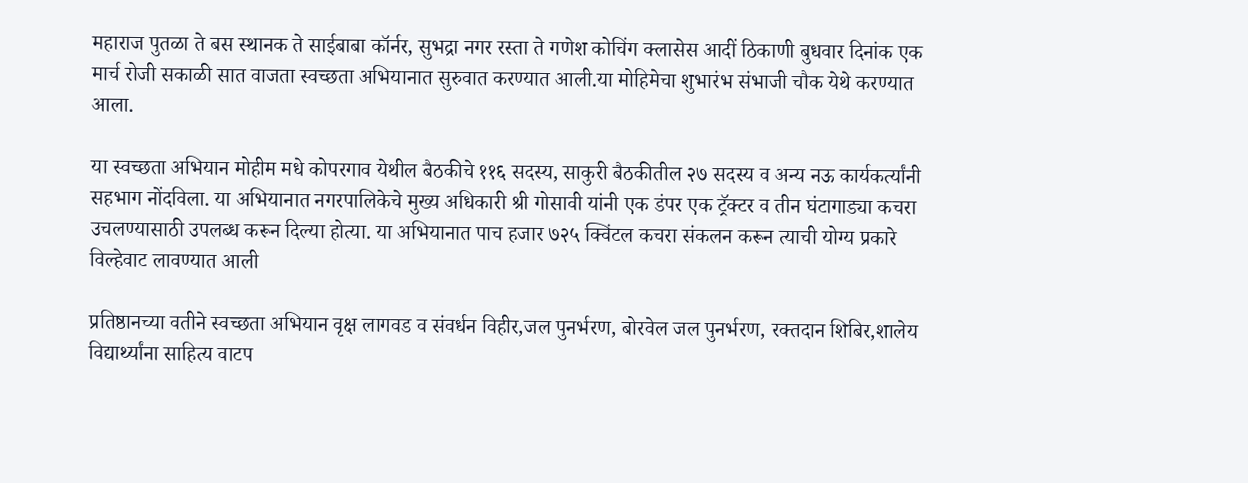महाराज पुतळा ते बस स्थानक ते साईबाबा कॉर्नर, सुभद्रा नगर रस्ता ते गणेश कोचिंग क्लासेस आदीं ठिकाणी बुधवार दिनांक एक मार्च रोजी सकाळी सात वाजता स्वच्छता अभियानात सुरुवात करण्यात आली.या मोहिमेचा शुभारंभ संभाजी चौक येथे करण्यात आला.

या स्वच्छता अभियान मोहीम मधे कोपरगाव येथील बैठकीचे ११६ सदस्य, साकुरी बैठकीतील २७ सदस्य व अन्य नऊ कार्यकर्त्यांनी सहभाग नोंदविला. या अभियानात नगरपालिकेचे मुख्य अधिकारी श्री गोसावी यांनी एक डंपर एक ट्रॅक्टर व तीन घंटागाड्या कचरा उचलण्यासाठी उपलब्ध करून दिल्या होत्या. या अभियानात पाच हजार ७२५ क्विंटल कचरा संकलन करून त्याची योग्य प्रकारे विल्हेवाट लावण्यात आली

प्रतिष्ठानच्या वतीने स्वच्छता अभियान वृक्ष लागवड व संवर्धन विहीर,जल पुनर्भरण, बोरवेल जल पुनर्भरण, रक्तदान शिबिर,शालेय विद्यार्थ्यांना साहित्य वाटप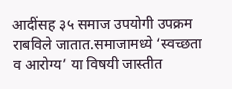आदींसह ३५ समाज उपयोगी उपक्रम राबविले जातात.समाजामध्ये ‘स्वच्छता व आरोग्य’ या विषयी जास्तीत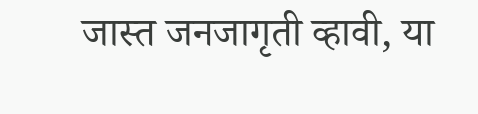जास्त जनजागृती व्हावी, या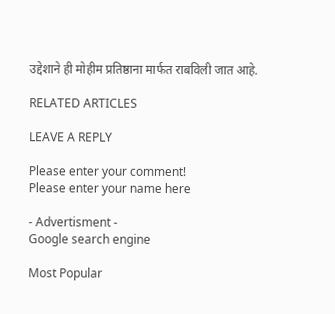उद्देशाने ही मोहीम प्रतिष्ठाना मार्फत राबविली जात आहे.

RELATED ARTICLES

LEAVE A REPLY

Please enter your comment!
Please enter your name here

- Advertisment -
Google search engine

Most Popular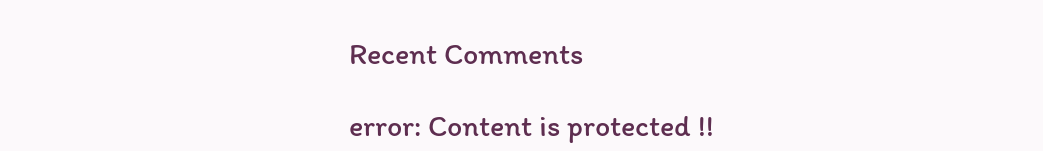Recent Comments

error: Content is protected !!